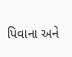પિવાના અને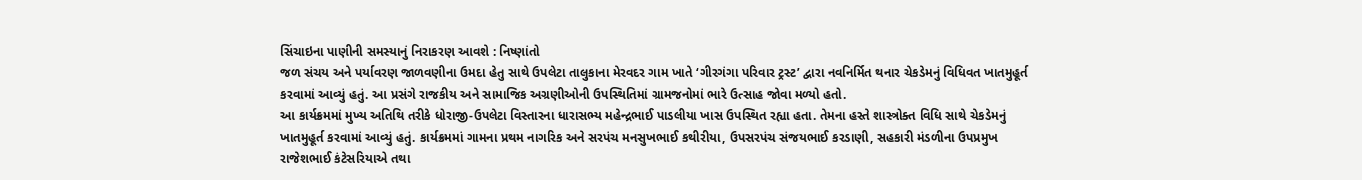સિંચાઇના પાણીની સમસ્યાનું નિરાકરણ આવશે : નિષ્ણાંતો
જળ સંચય અને પર્યાવરણ જાળવણીના ઉમદા હેતુ સાથે ઉપલેટા તાલુકાના મેરવદર ગામ ખાતે ‘ગીરગંગા પરિવાર ટ્રસ્ટ’ દ્વારા નવનિર્મિત થનાર ચેકડેમનું વિધિવત ખાતમુહૂર્ત કરવામાં આવ્યું હતું. આ પ્રસંગે રાજકીય અને સામાજિક અગ્રણીઓની ઉપસ્થિતિમાં ગ્રામજનોમાં ભારે ઉત્સાહ જોવા મળ્યો હતો.
આ કાર્યક્રમમાં મુખ્ય અતિથિ તરીકે ધોરાજી-ઉપલેટા વિસ્તારના ધારાસભ્ય મહેન્દ્રભાઈ પાડલીયા ખાસ ઉપસ્થિત રહ્યા હતા. તેમના હસ્તે શાસ્ત્રોક્ત વિધિ સાથે ચેકડેમનું ખાતમુહૂર્ત કરવામાં આવ્યું હતું. કાર્યક્રમમાં ગામના પ્રથમ નાગરિક અને સરપંચ મનસુખભાઈ કથીરીયા, ઉપસરપંચ સંજયભાઈ કરડાણી, સહકારી મંડળીના ઉપપ્રમુખ રાજેશભાઈ કંટેસરિયાએ તથા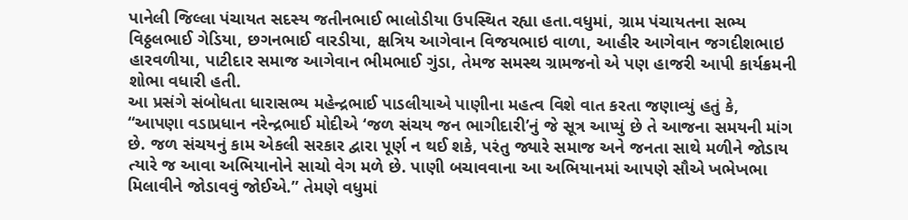પાનેલી જિલ્લા પંચાયત સદસ્ય જતીનભાઈ ભાલોડીયા ઉપસ્થિત રહ્યા હતા.વધુમાં, ગ્રામ પંચાયતના સભ્ય વિઠ્ઠલભાઈ ગેડિયા, છગનભાઈ વારડીયા, ક્ષત્રિય આગેવાન વિજયભાઇ વાળા, આહીર આગેવાન જગદીશભાઇ હારવળીયા, પાટીદાર સમાજ આગેવાન ભીમભાઈ ગુંડા, તેમજ સમસ્થ ગ્રામજનો એ પણ હાજરી આપી કાર્યક્રમની શોભા વધારી હતી.
આ પ્રસંગે સંબોધતા ધારાસભ્ય મહેન્દ્રભાઈ પાડલીયાએ પાણીના મહત્વ વિશે વાત કરતા જણાવ્યું હતું કે, “આપણા વડાપ્રધાન નરેન્દ્રભાઈ મોદીએ ‘જળ સંચય જન ભાગીદારી’નું જે સૂત્ર આપ્યું છે તે આજના સમયની માંગ છે. જળ સંચયનું કામ એકલી સરકાર દ્વારા પૂર્ણ ન થઈ શકે, પરંતુ જ્યારે સમાજ અને જનતા સાથે મળીને જોડાય ત્યારે જ આવા અભિયાનોને સાચો વેગ મળે છે. પાણી બચાવવાના આ અભિયાનમાં આપણે સૌએ ખભેખભા મિલાવીને જોડાવવું જોઈએ.” તેમણે વધુમાં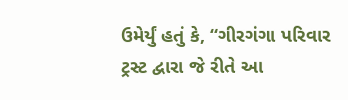ઉમેર્યું હતું કે, “ગીરગંગા પરિવાર ટ્રસ્ટ દ્વારા જે રીતે આ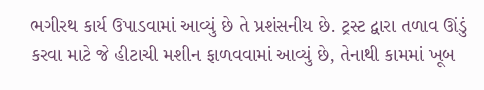ભગીરથ કાર્ય ઉપાડવામાં આવ્યું છે તે પ્રશંસનીય છે. ટ્રસ્ટ દ્વારા તળાવ ઊંડું કરવા માટે જે હીટાચી મશીન ફાળવવામાં આવ્યું છે, તેનાથી કામમાં ખૂબ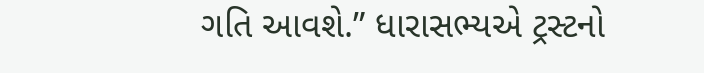ગતિ આવશે.” ધારાસભ્યએ ટ્રસ્ટનો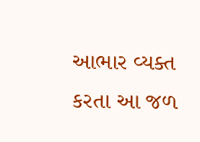આભાર વ્યક્ત કરતા આ જળ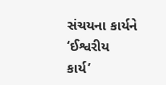સંચયના કાર્યને ‘ઈશ્વરીય કાર્ય’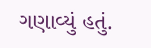ગણાવ્યું હતું.